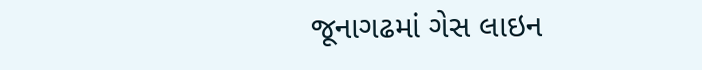જૂનાગઢમાં ગેસ લાઇન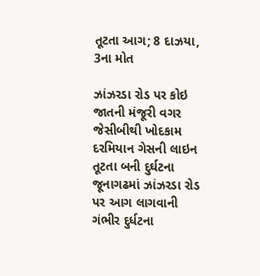તૂટતા આગ; 8 દાઝયા, 3ના મોત

ઝાંઝરડા રોડ પર કોઇ જાતની મંજૂરી વગર જેસીબીથી ખોદકામ દરમિયાન ગેસની લાઇન તૂટતા બની દુર્ઘટના જૂનાગઢમાં ઝાંઝરડા રોડ પર આગ લાગવાની ગંભીર દુર્ધટના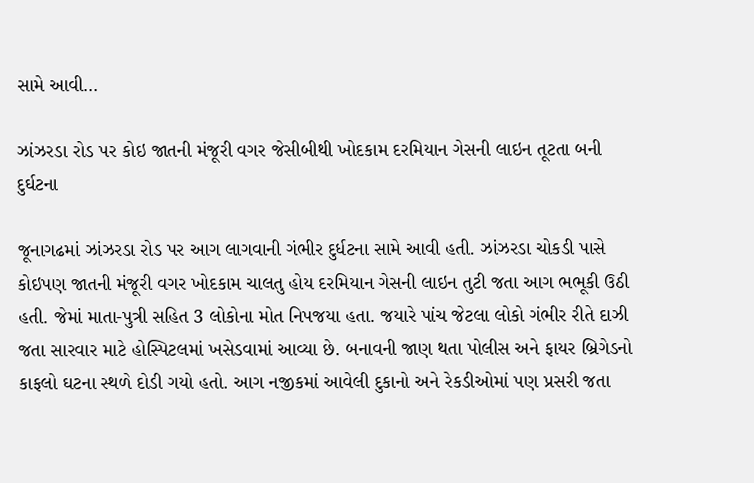સામે આવી…

ઝાંઝરડા રોડ પર કોઇ જાતની મંજૂરી વગર જેસીબીથી ખોદકામ દરમિયાન ગેસની લાઇન તૂટતા બની દુર્ઘટના

જૂનાગઢમાં ઝાંઝરડા રોડ પર આગ લાગવાની ગંભીર દુર્ધટના સામે આવી હતી. ઝાંઝરડા ચોકડી પાસે કોઇપણ જાતની મંજૂરી વગર ખોદકામ ચાલતુ હોય દરમિયાન ગેસની લાઇન તુટી જતા આગ ભભૂકી ઉઠી હતી. જેમાં માતા-પુત્રી સહિત 3 લોકોના મોત નિપજયા હતા. જયારે પાંચ જેટલા લોકો ગંભીર રીતે દાઝી જતા સારવાર માટે હોસ્પિટલમાં ખસેડવામાં આવ્યા છે. બનાવની જાણ થતા પોલીસ અને ફાયર બ્રિગેડનો કાફલો ઘટના સ્થળે દોડી ગયો હતો. આગ નજીકમાં આવેલી દુકાનો અને રેકડીઓમાં પણ પ્રસરી જતા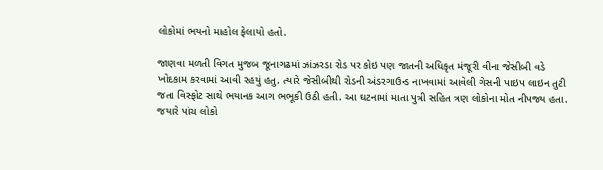લોકોમાં ભયનો માહોલ ફેલાયો હતો.

જાણવા મળતી વિગત મુજબ જૂનાગઢમાં ઝાંઝરડા રોડ પર કોઇ પણ જાતની અધિકૃત મંજૂરી વીના જેસીબી વડે ખોદકામ કરવામાં આવી રહયું હતુ. ત્યારે જેસીબીથી રોડની અંડરગાઉન્ડ નાખવામાં આવેલી ગેસની પાઇપ લાઇન તુટી જતા વિસ્ફોટ સાથે ભયાનક આગ ભભૂકી ઉઠી હતી. આ ઘટનામાં માતા પુત્રી સહિત ત્રણ લોકોના મોત નીપજ્ય હતા. જયારે પાંચ લોકો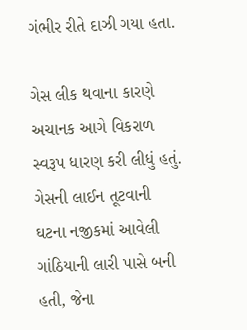ગંભીર રીતે દાઝી ગયા હતા.

ગેસ લીક થવાના કારણે અચાનક આગે વિકરાળ સ્વરૂપ ધારણ કરી લીધું હતું. ગેસની લાઈન તૂટવાની ઘટના નજીકમાં આવેલી ગાંઠિયાની લારી પાસે બની હતી, જેના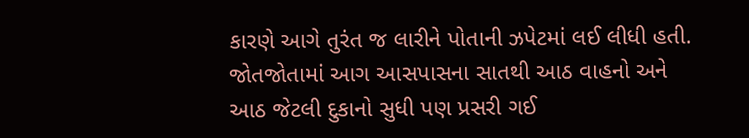કારણે આગે તુરંત જ લારીને પોતાની ઝપેટમાં લઈ લીધી હતી. જોતજોતામાં આગ આસપાસના સાતથી આઠ વાહનો અને આઠ જેટલી દુકાનો સુધી પણ પ્રસરી ગઈ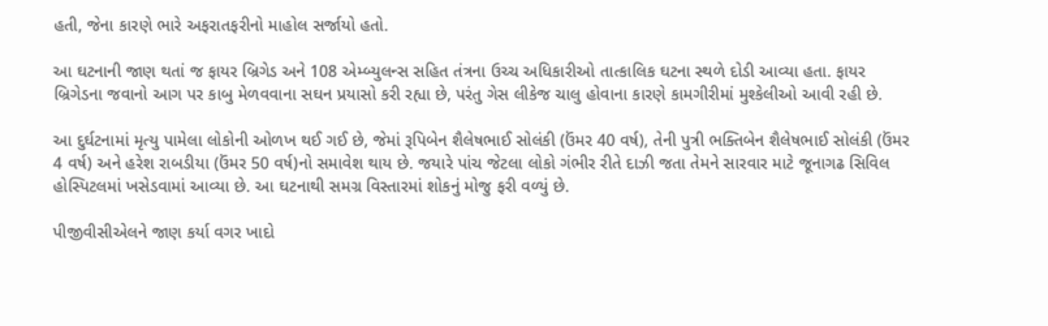હતી, જેના કારણે ભારે અફરાતફરીનો માહોલ સર્જાયો હતો.

આ ઘટનાની જાણ થતાં જ ફાયર બ્રિગેડ અને 108 એમ્બ્યુલન્સ સહિત તંત્રના ઉચ્ચ અધિકારીઓ તાત્કાલિક ઘટના સ્થળે દોડી આવ્યા હતા. ફાયર બ્રિગેડના જવાનો આગ પર કાબુ મેળવવાના સઘન પ્રયાસો કરી રહ્યા છે, પરંતુ ગેસ લીકેજ ચાલુ હોવાના કારણે કામગીરીમાં મુશ્કેલીઓ આવી રહી છે.

આ દુર્ઘટનામાં મૃત્યુ પામેલા લોકોની ઓળખ થઈ ગઈ છે, જેમાં રૂપિબેન શૈલેષભાઈ સોલંકી (ઉંમર 40 વર્ષ), તેની પુત્રી ભક્તિબેન શૈલેષભાઈ સોલંકી (ઉંમર 4 વર્ષ) અને હરેશ રાબડીયા (ઉંમર 50 વર્ષ)નો સમાવેશ થાય છે. જયારે પાંચ જેટલા લોકો ગંભીર રીતે દાઝી જતા તેમને સારવાર માટે જૂનાગઢ સિવિલ હોસ્પિટલમાં ખસેડવામાં આવ્યા છે. આ ઘટનાથી સમગ્ર વિસ્તારમાં શોકનું મોજુ ફરી વળ્યું છે.

પીજીવીસીએલને જાણ કર્યા વગર ખાદો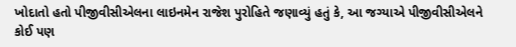ખોદાતો હતો પીજીવીસીએલના લાઇનમેન રાજેશ પુરોહિતે જણાવ્યું હતું કે, આ જગ્યાએ પીજીવીસીએલને કોઈ પણ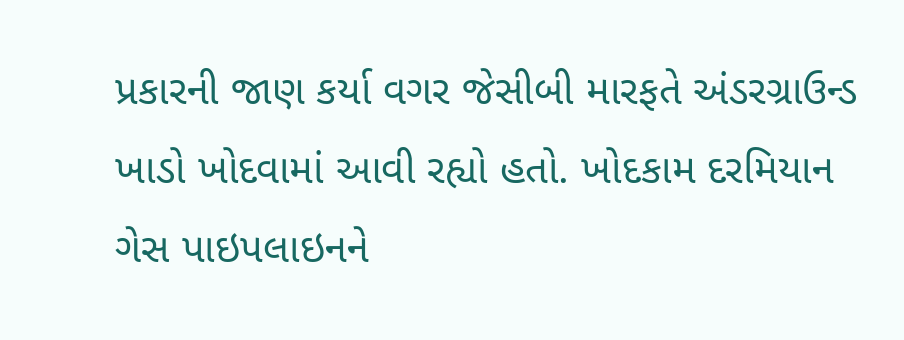પ્રકારની જાણ કર્યા વગર જેસીબી મારફતે અંડરગ્રાઉન્ડ ખાડો ખોદવામાં આવી રહ્યો હતો. ખોદકામ દરમિયાન ગેસ પાઇપલાઇનને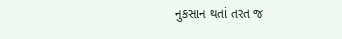નુકસાન થતાં તરત જ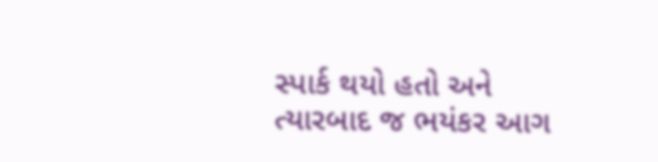સ્પાર્ક થયો હતો અને ત્યારબાદ જ ભયંકર આગ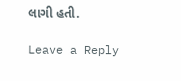લાગી હતી.

Leave a Reply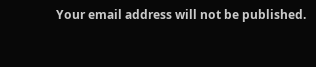Your email address will not be published.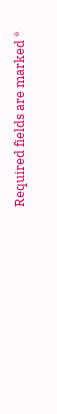Required fields are marked *